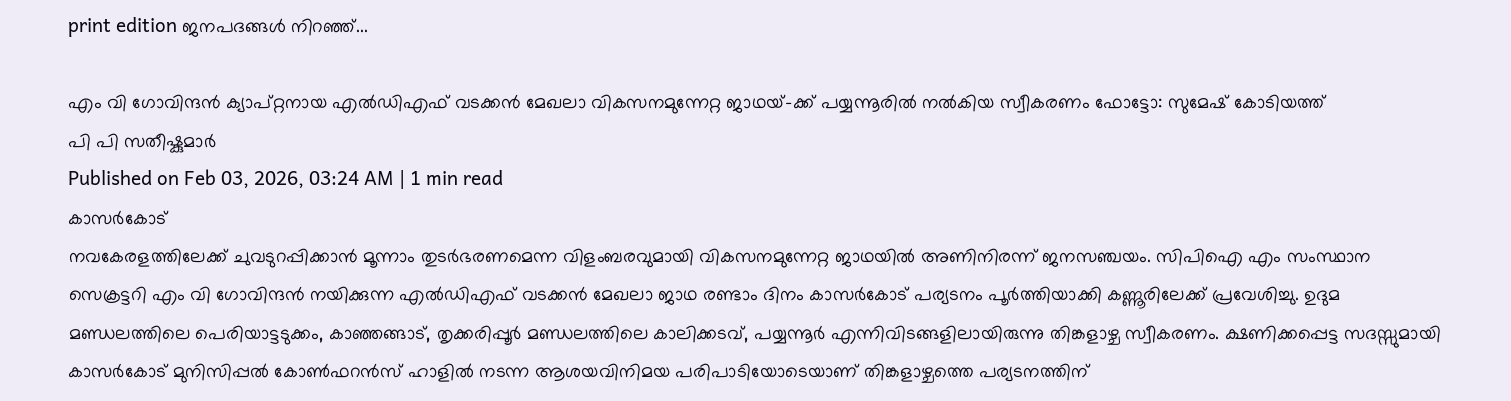print edition ജനപദങ്ങൾ നിറഞ്ഞ്...

എം വി ഗോവിന്ദൻ ക്യാപ്റ്റനായ എൽഡിഎഫ് വടക്കൻ മേഖലാ വികസനമുന്നേറ്റ ജാഥയ്-ക്ക് പയ്യന്നൂരിൽ നൽകിയ സ്വീകരണം ഫോട്ടോ: സുമേഷ് കോടിയത്ത്
പി പി സതീഷ്കുമാർ
Published on Feb 03, 2026, 03:24 AM | 1 min read
കാസർകോട്
നവകേരളത്തിലേക്ക് ചുവടുറപ്പിക്കാൻ മൂന്നാം തുടർഭരണമെന്ന വിളംബരവുമായി വികസനമുന്നേറ്റ ജാഥയിൽ അണിനിരന്ന് ജനസഞ്ചയം. സിപിഐ എം സംസ്ഥാന സെക്രട്ടറി എം വി ഗോവിന്ദൻ നയിക്കുന്ന എൽഡിഎഫ് വടക്കൻ മേഖലാ ജാഥ രണ്ടാം ദിനം കാസർകോട് പര്യടനം പൂർത്തിയാക്കി കണ്ണൂരിലേക്ക് പ്രവേശിച്ചു. ഉദുമ മണ്ഡലത്തിലെ പെരിയാട്ടടുക്കം, കാഞ്ഞങ്ങാട്, തൃക്കരിപ്പൂർ മണ്ഡലത്തിലെ കാലിക്കടവ്, പയ്യന്നൂർ എന്നിവിടങ്ങളിലായിരുന്നു തിങ്കളാഴ്ച സ്വീകരണം. ക്ഷണിക്കപ്പെട്ട സദസ്സുമായി കാസർകോട് മുനിസിപ്പൽ കോൺഫറൻസ് ഹാളിൽ നടന്ന ആശയവിനിമയ പരിപാടിയോടെയാണ് തിങ്കളാഴ്ചത്തെ പര്യടനത്തിന്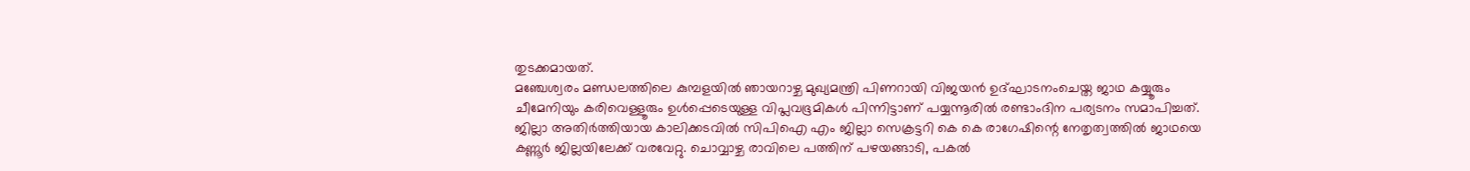തുടക്കമായത്.
മഞ്ചേശ്വരം മണ്ഡലത്തിലെ കുമ്പളയിൽ ഞായറാഴ്ച മുഖ്യമന്ത്രി പിണറായി വിജയൻ ഉദ്ഘാടനംചെയ്ത ജാഥ കയ്യൂരും ചീമേനിയും കരിവെള്ളൂരും ഉൾപ്പെടെയുള്ള വിപ്ലവഭൂമികൾ പിന്നിട്ടാണ് പയ്യന്നൂരിൽ രണ്ടാംദിന പര്യടനം സമാപിച്ചത്.
ജില്ലാ അതിർത്തിയായ കാലിക്കടവിൽ സിപിഐ എം ജില്ലാ സെക്രട്ടറി കെ കെ രാഗേഷിന്റെ നേതൃത്വത്തിൽ ജാഥയെ കണ്ണൂർ ജില്ലയിലേക്ക് വരവേറ്റു. ചൊവ്വാഴ്ച രാവിലെ പത്തിന് പഴയങ്ങാടി, പകൽ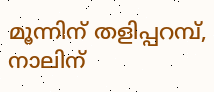മൂന്നിന് തളിപ്പറമ്പ്, നാലിന്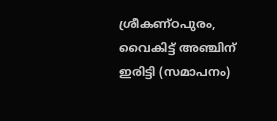ശ്രീകണ്ഠപുരം, വൈകിട്ട് അഞ്ചിന് ഇരിട്ടി (സമാപനം)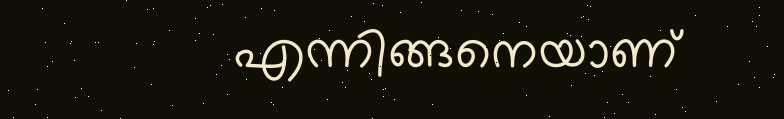എന്നിങ്ങനെയാണ്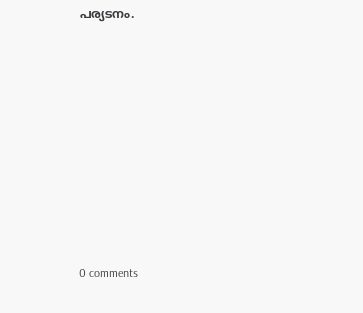പര്യടനം.










0 comments